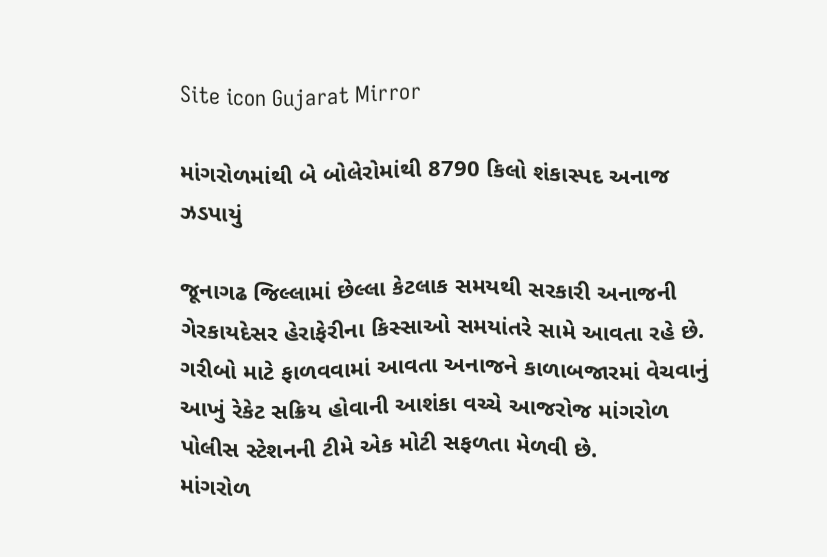Site icon Gujarat Mirror

માંગરોળમાંથી બે બોલેરોમાંથી 8790 કિલો શંકાસ્પદ અનાજ ઝડપાયું

જૂનાગઢ જિલ્લામાં છેલ્લા કેટલાક સમયથી સરકારી અનાજની ગેરકાયદેસર હેરાફેરીના કિસ્સાઓ સમયાંતરે સામે આવતા રહે છે. ગરીબો માટે ફાળવવામાં આવતા અનાજને કાળાબજારમાં વેચવાનું આખું રેકેટ સક્રિય હોવાની આશંકા વચ્ચે આજરોજ માંગરોળ પોલીસ સ્ટેશનની ટીમે એક મોટી સફળતા મેળવી છે.
માંગરોળ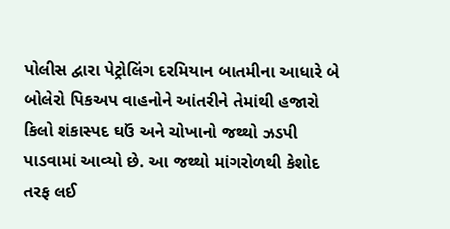પોલીસ દ્વારા પેટ્રોલિંગ દરમિયાન બાતમીના આધારે બે બોલેરો પિકઅપ વાહનોને આંતરીને તેમાંથી હજારો કિલો શંકાસ્પદ ઘઉં અને ચોખાનો જથ્થો ઝડપી પાડવામાં આવ્યો છે. આ જથ્થો માંગરોળથી કેશોદ તરફ લઈ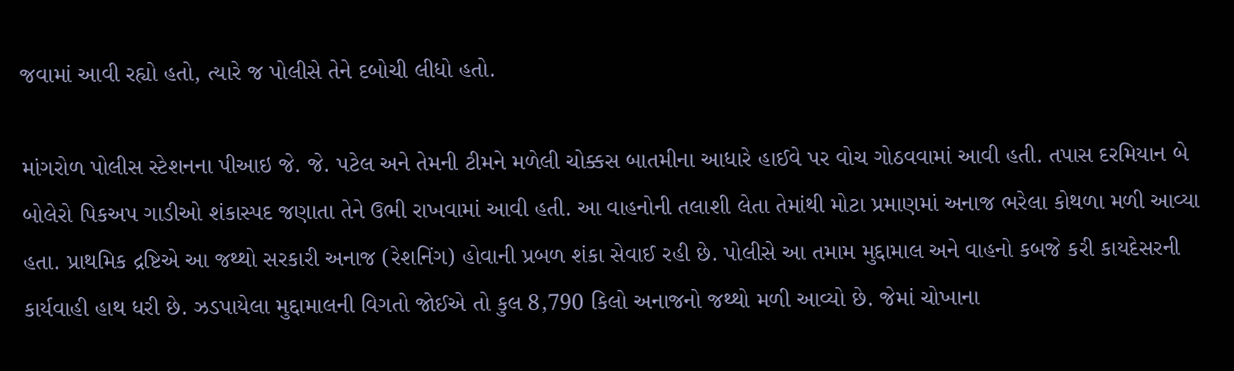જવામાં આવી રહ્યો હતો, ત્યારે જ પોલીસે તેને દબોચી લીધો હતો.

માંગરોળ પોલીસ સ્ટેશનના પીઆઇ જે. જે. પટેલ અને તેમની ટીમને મળેલી ચોક્કસ બાતમીના આધારે હાઈવે પર વોચ ગોઠવવામાં આવી હતી. તપાસ દરમિયાન બે બોલેરો પિકઅપ ગાડીઓ શંકાસ્પદ જણાતા તેને ઉભી રાખવામાં આવી હતી. આ વાહનોની તલાશી લેતા તેમાંથી મોટા પ્રમાણમાં અનાજ ભરેલા કોથળા મળી આવ્યા હતા. પ્રાથમિક દ્રષ્ટિએ આ જથ્થો સરકારી અનાજ (રેશનિંગ) હોવાની પ્રબળ શંકા સેવાઈ રહી છે. પોલીસે આ તમામ મુદ્દામાલ અને વાહનો કબજે કરી કાયદેસરની કાર્યવાહી હાથ ધરી છે. ઝડપાયેલા મુદ્દામાલની વિગતો જોઈએ તો કુલ 8,790 કિલો અનાજનો જથ્થો મળી આવ્યો છે. જેમાં ચોખાના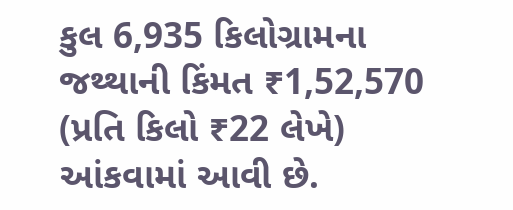કુલ 6,935 કિલોગ્રામના જથ્થાની કિંમત ₹1,52,570 (પ્રતિ કિલો ₹22 લેખે) આંકવામાં આવી છે.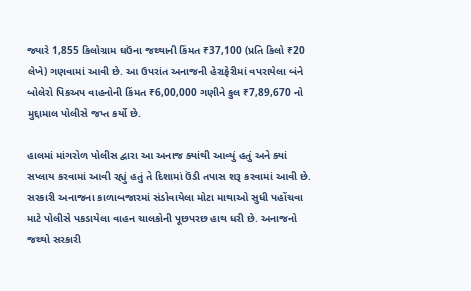જ્યારે 1,855 કિલોગ્રામ ઘઉંના જથ્થાની કિંમત ₹37,100 (પ્રતિ કિલો ₹20 લેખે) ગણવામાં આવી છે. આ ઉપરાંત અનાજની હેરાફેરીમાં વપરાયેલા બંને બોલેરો પિકઅપ વાહનોની કિંમત ₹6,00,000 ગણીને કુલ ₹7,89,670 નો મુદ્દામાલ પોલીસે જપ્ત કર્યો છે.

હાલમાં માંગરોળ પોલીસ દ્વારા આ અનાજ ક્યાંથી આવ્યું હતું અને ક્યાં સપ્લાય કરવામાં આવી રહ્યું હતું તે દિશામાં ઉંડી તપાસ શરૂ કરવામાં આવી છે. સરકારી અનાજના કાળાબજારમાં સંડોવાયેલા મોટા માથાઓ સુધી પહોંચવા માટે પોલીસે પકડાયેલા વાહન ચાલકોની પૂછપરછ હાથ ધરી છે. અનાજનો જથ્થો સરકારી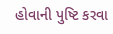હોવાની પુષ્ટિ કરવા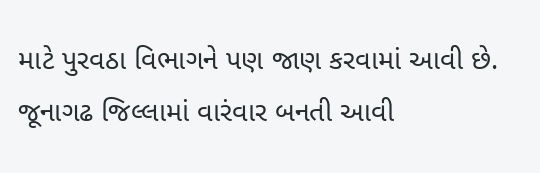માટે પુરવઠા વિભાગને પણ જાણ કરવામાં આવી છે. જૂનાગઢ જિલ્લામાં વારંવાર બનતી આવી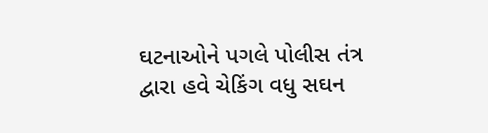ઘટનાઓને પગલે પોલીસ તંત્ર દ્વારા હવે ચેકિંગ વધુ સઘન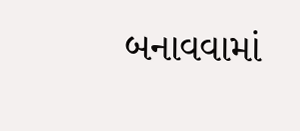બનાવવામાં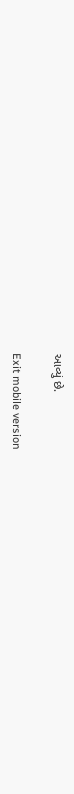આવ્યું છે.

Exit mobile version